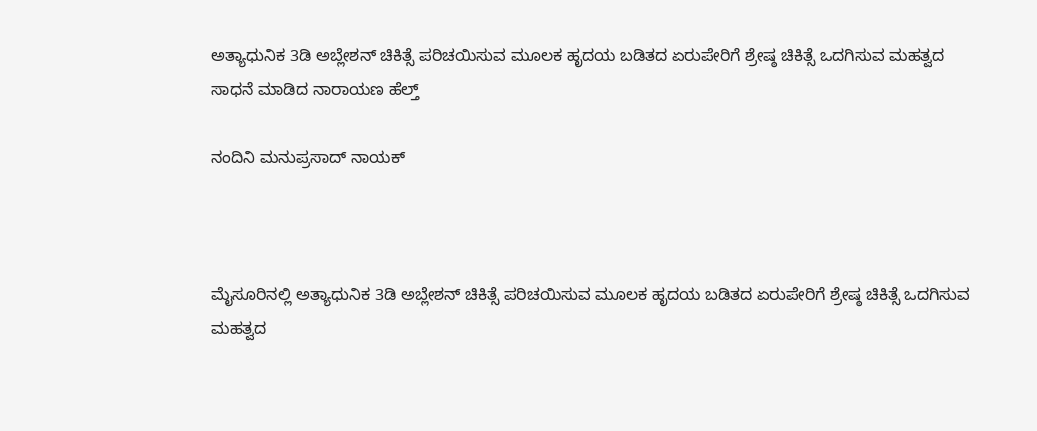ಅತ್ಯಾಧುನಿಕ 3ಡಿ ಅಬ್ಲೇಶನ್ ಚಿಕಿತ್ಸೆ ಪರಿಚಯಿಸುವ ಮೂಲಕ ಹೃದಯ ಬಡಿತದ ಏರುಪೇರಿಗೆ ಶ್ರೇಷ್ಠ ಚಿಕಿತ್ಸೆ ಒದಗಿಸುವ ಮಹತ್ವದ ಸಾಧನೆ ಮಾಡಿದ ನಾರಾಯಣ ಹೆಲ್ತ್

ನಂದಿನಿ ಮನುಪ್ರಸಾದ್ ನಾಯಕ್



ಮೈಸೂರಿನಲ್ಲಿ ಅತ್ಯಾಧುನಿಕ 3ಡಿ ಅಬ್ಲೇಶನ್ ಚಿಕಿತ್ಸೆ ಪರಿಚಯಿಸುವ ಮೂಲಕ ಹೃದಯ ಬಡಿತದ ಏರುಪೇರಿಗೆ ಶ್ರೇಷ್ಠ ಚಿಕಿತ್ಸೆ ಒದಗಿಸುವ ಮಹತ್ವದ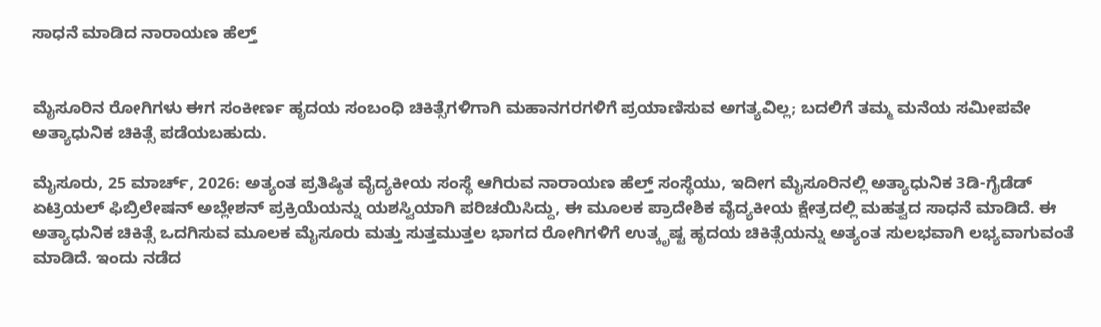ಸಾಧನೆ ಮಾಡಿದ ನಾರಾಯಣ ಹೆಲ್ತ್


ಮೈಸೂರಿನ ರೋಗಿಗಳು ಈಗ ಸಂಕೀರ್ಣ ಹೃದಯ ಸಂಬಂಧಿ ಚಿಕಿತ್ಸೆಗಳಿಗಾಗಿ ಮಹಾನಗರಗಳಿಗೆ ಪ್ರಯಾಣಿಸುವ ಅಗತ್ಯವಿಲ್ಲ; ಬದಲಿಗೆ ತಮ್ಮ ಮನೆಯ ಸಮೀಪವೇ ಅತ್ಯಾಧುನಿಕ ಚಿಕಿತ್ಸೆ ಪಡೆಯಬಹುದು.

ಮೈಸೂರು, 25 ಮಾರ್ಚ್, 2026: ಅತ್ಯಂತ ಪ್ರತಿಷ್ಠಿತ ವೈದ್ಯಕೀಯ ಸಂಸ್ಥೆ ಆಗಿರುವ ನಾರಾಯಣ ಹೆಲ್ತ್ ಸಂಸ್ಥೆಯು, ಇದೀಗ ಮೈಸೂರಿನಲ್ಲಿ ಅತ್ಯಾಧುನಿಕ 3ಡಿ-ಗೈಡೆಡ್ ಏಟ್ರಿಯಲ್ ಫಿಬ್ರಿಲೇಷನ್ ಅಬ್ಲೇಶನ್ ಪ್ರಕ್ರಿಯೆಯನ್ನು ಯಶಸ್ವಿಯಾಗಿ ಪರಿಚಯಿಸಿದ್ದು, ಈ ಮೂಲಕ ಪ್ರಾದೇಶಿಕ ವೈದ್ಯಕೀಯ ಕ್ಷೇತ್ರದಲ್ಲಿ ಮಹತ್ವದ ಸಾಧನೆ ಮಾಡಿದೆ. ಈ ಅತ್ಯಾಧುನಿಕ ಚಿಕಿತ್ಸೆ ಒದಗಿಸುವ ಮೂಲಕ ಮೈಸೂರು ಮತ್ತು ಸುತ್ತಮುತ್ತಲ ಭಾಗದ ರೋಗಿಗಳಿಗೆ ಉತ್ಕೃಷ್ಟ ಹೃದಯ ಚಿಕಿತ್ಸೆಯನ್ನು ಅತ್ಯಂತ ಸುಲಭವಾಗಿ ಲಭ್ಯವಾಗುವಂತೆ ಮಾಡಿದೆ. ಇಂದು ನಡೆದ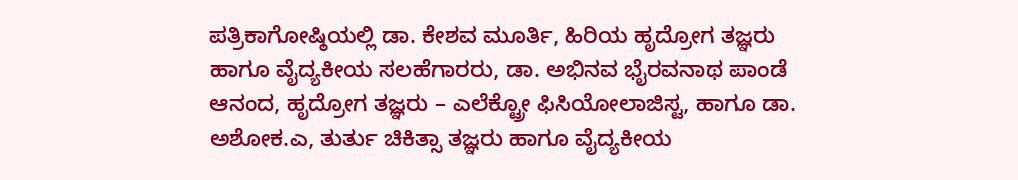ಪತ್ರಿಕಾಗೋಷ್ಠಿಯಲ್ಲಿ ಡಾ. ಕೇಶವ ಮೂರ್ತಿ, ಹಿರಿಯ ಹೃದ್ರೋಗ ತಜ್ಞರು ಹಾಗೂ ವೈದ್ಯಕೀಯ ಸಲಹೆಗಾರರು, ಡಾ. ಅಭಿನವ ಭೈರವನಾಥ ಪಾಂಡೆ ಆನಂದ, ಹೃದ್ರೋಗ ತಜ್ಞರು – ಎಲೆಕ್ಟ್ರೋ ಫಿಸಿಯೋಲಾಜಿಸ್ಟ, ಹಾಗೂ ಡಾ. ಅಶೋಕ.ಎ, ತುರ್ತು ಚಿಕಿತ್ಸಾ ತಜ್ಞರು ಹಾಗೂ ವೈದ್ಯಕೀಯ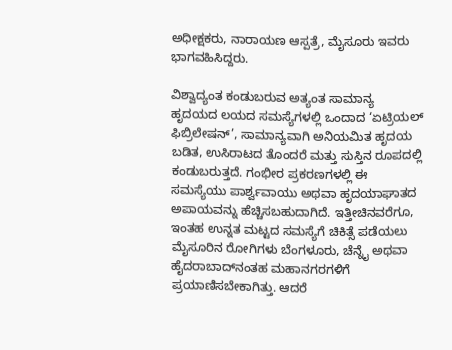ಅಧೀಕ್ಷಕರು, ನಾರಾಯಣ ಆಸ್ಪತ್ರೆ, ಮೈಸೂರು ಇವರು ಭಾಗವಹಿಸಿದ್ದರು.

ವಿಶ್ವಾದ್ಯಂತ ಕಂಡುಬರುವ ಅತ್ಯಂತ ಸಾಮಾನ್ಯ ಹೃದಯದ ಲಯದ ಸಮಸ್ಯೆಗಳಲ್ಲಿ ಒಂದಾದ ‘ಏಟ್ರಿಯಲ್ ಫಿಬ್ರಿಲೇಷನ್’, ಸಾಮಾನ್ಯವಾಗಿ ಅನಿಯಮಿತ ಹೃದಯ ಬಡಿತ, ಉಸಿರಾಟದ ತೊಂದರೆ ಮತ್ತು ಸುಸ್ತಿನ ರೂಪದಲ್ಲಿ ಕಂಡುಬರುತ್ತದೆ. ಗಂಭೀರ ಪ್ರಕರಣಗಳಲ್ಲಿ ಈ ಸಮಸ್ಯೆಯು ಪಾರ್ಶ್ವವಾಯು ಅಥವಾ ಹೃದಯಾಘಾತದ ಅಪಾಯವನ್ನು ಹೆಚ್ಚಿಸಬಹುದಾಗಿದೆ. ಇತ್ತೀಚಿನವರೆಗೂ, ಇಂತಹ ಉನ್ನತ ಮಟ್ಟದ ಸಮಸ್ಯೆಗೆ ಚಿಕಿತ್ಸೆ ಪಡೆಯಲು ಮೈಸೂರಿನ ರೋಗಿಗಳು ಬೆಂಗಳೂರು, ಚೆನ್ನೈ ಅಥವಾ ಹೈದರಾಬಾದ್‌ನಂತಹ ಮಹಾನಗರಗಳಿಗೆ ಪ್ರಯಾಣಿಸಬೇಕಾಗಿತ್ತು. ಆದರೆ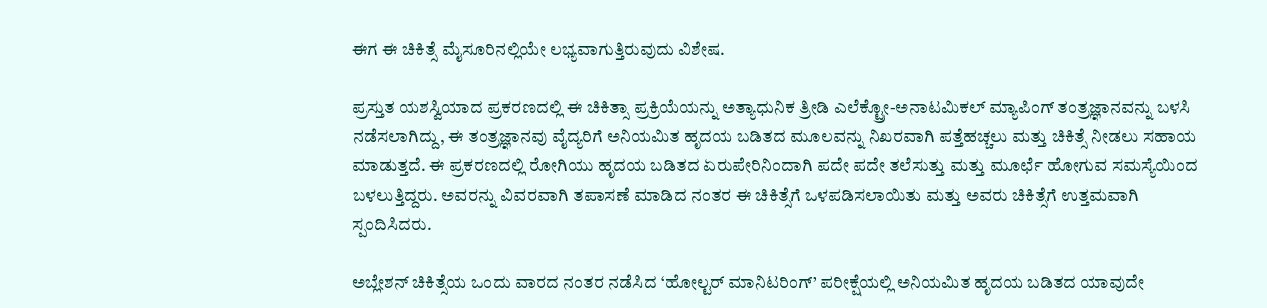ಈಗ ಈ ಚಿಕಿತ್ಸೆ ಮೈಸೂರಿನಲ್ಲಿಯೇ ಲಭ್ಯವಾಗುತ್ತಿರುವುದು ವಿಶೇಷ.

ಪ್ರಸ್ತುತ ಯಶಸ್ವಿಯಾದ ಪ್ರಕರಣದಲ್ಲಿ ಈ ಚಿಕಿತ್ಸಾ ಪ್ರಕ್ರಿಯೆಯನ್ನು ಅತ್ಯಾಧುನಿಕ ತ್ರೀಡಿ ಎಲೆಕ್ಟ್ರೋ-ಅನಾಟಮಿಕಲ್ ಮ್ಯಾಪಿಂಗ್ ತಂತ್ರಜ್ಞಾನವನ್ನು ಬಳಸಿ ನಡೆಸಲಾಗಿದ್ದು, ಈ ತಂತ್ರಜ್ಞಾನವು ವೈದ್ಯರಿಗೆ ಅನಿಯಮಿತ ಹೃದಯ ಬಡಿತದ ಮೂಲವನ್ನು ನಿಖರವಾಗಿ ಪತ್ತೆಹಚ್ಚಲು ಮತ್ತು ಚಿಕಿತ್ಸೆ ನೀಡಲು ಸಹಾಯ ಮಾಡುತ್ತದೆ. ಈ ಪ್ರಕರಣದಲ್ಲಿ ರೋಗಿಯು ಹೃದಯ ಬಡಿತದ ಏರುಪೇರಿನಿಂದಾಗಿ ಪದೇ ಪದೇ ತಲೆಸುತ್ತು ಮತ್ತು ಮೂರ್ಛೆ ಹೋಗುವ ಸಮಸ್ಯೆಯಿಂದ ಬಳಲುತ್ತಿದ್ದರು. ಅವರನ್ನು ವಿವರವಾಗಿ ತಪಾಸಣೆ ಮಾಡಿದ ನಂತರ ಈ ಚಿಕಿತ್ಸೆಗೆ ಒಳಪಡಿಸಲಾಯಿತು ಮತ್ತು ಅವರು ಚಿಕಿತ್ಸೆಗೆ ಉತ್ತಮವಾಗಿ ಸ್ಪಂದಿಸಿದರು.

ಅಬ್ಲೇಶನ್ ಚಿಕಿತ್ಸೆಯ ಒಂದು ವಾರದ ನಂತರ ನಡೆಸಿದ ‘ಹೋಲ್ಟರ್ ಮಾನಿಟರಿಂಗ್’ ಪರೀಕ್ಷೆಯಲ್ಲಿ ಅನಿಯಮಿತ ಹೃದಯ ಬಡಿತದ ಯಾವುದೇ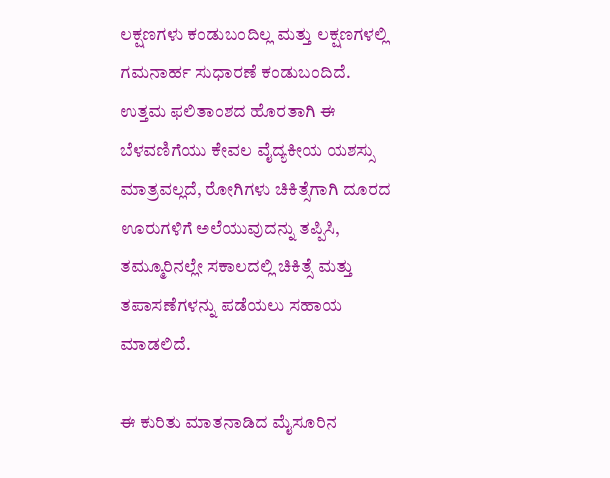ಲಕ್ಷಣಗಳು ಕಂಡುಬಂದಿಲ್ಲ ಮತ್ತು ಲಕ್ಷಣಗಳಲ್ಲಿ ಗಮನಾರ್ಹ ಸುಧಾರಣೆ ಕಂಡುಬಂದಿದೆ. ಉತ್ತಮ ಫಲಿತಾಂಶದ ಹೊರತಾಗಿ ಈ ಬೆಳವಣಿಗೆಯು ಕೇವಲ ವೈದ್ಯಕೀಯ ಯಶಸ್ಸು ಮಾತ್ರವಲ್ಲದೆ, ರೋಗಿಗಳು ಚಿಕಿತ್ಸೆಗಾಗಿ ದೂರದ ಊರುಗಳಿಗೆ ಅಲೆಯುವುದನ್ನು ತಪ್ಪಿಸಿ, ತಮ್ಮೂರಿನಲ್ಲೇ ಸಕಾಲದಲ್ಲಿ ಚಿಕಿತ್ಸೆ ಮತ್ತು ತಪಾಸಣೆಗಳನ್ನು ಪಡೆಯಲು ಸಹಾಯ ಮಾಡಲಿದೆ.

ಈ ಕುರಿತು ಮಾತನಾಡಿದ ಮೈಸೂರಿನ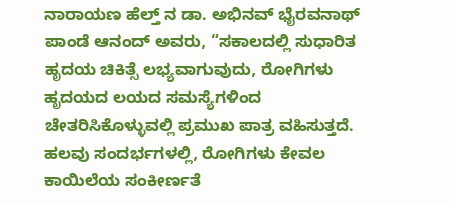ನಾರಾಯಣ ಹೆಲ್ತ್‌ ನ ಡಾ. ಅಭಿನವ್ ಭೈರವನಾಥ್ ಪಾಂಡೆ ಆನಂದ್ ಅವರು, “ಸಕಾಲದಲ್ಲಿ ಸುಧಾರಿತ ಹೃದಯ ಚಿಕಿತ್ಸೆ ಲಭ್ಯವಾಗುವುದು, ರೋಗಿಗಳು ಹೃದಯದ ಲಯದ ಸಮಸ್ಯೆಗಳಿಂದ ಚೇತರಿಸಿಕೊಳ್ಳುವಲ್ಲಿ ಪ್ರಮುಖ ಪಾತ್ರ ವಹಿಸುತ್ತದೆ. ಹಲವು ಸಂದರ್ಭಗಳಲ್ಲಿ, ರೋಗಿಗಳು ಕೇವಲ ಕಾಯಿಲೆಯ ಸಂಕೀರ್ಣತೆ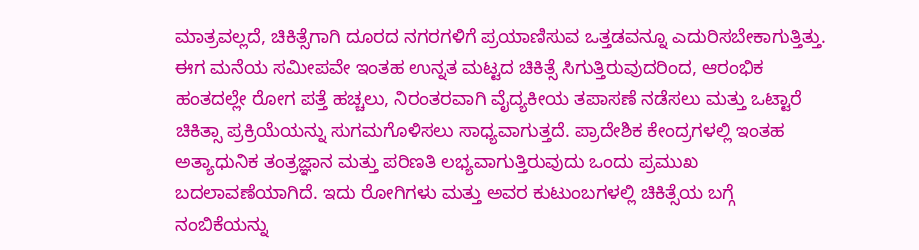ಮಾತ್ರವಲ್ಲದೆ, ಚಿಕಿತ್ಸೆಗಾಗಿ ದೂರದ ನಗರಗಳಿಗೆ ಪ್ರಯಾಣಿಸುವ ಒತ್ತಡವನ್ನೂ ಎದುರಿಸಬೇಕಾಗುತ್ತಿತ್ತು. ಈಗ ಮನೆಯ ಸಮೀಪವೇ ಇಂತಹ ಉನ್ನತ ಮಟ್ಟದ ಚಿಕಿತ್ಸೆ ಸಿಗುತ್ತಿರುವುದರಿಂದ, ಆರಂಭಿಕ ಹಂತದಲ್ಲೇ ರೋಗ ಪತ್ತೆ ಹಚ್ಚಲು, ನಿರಂತರವಾಗಿ ವೈದ್ಯಕೀಯ ತಪಾಸಣೆ ನಡೆಸಲು ಮತ್ತು ಒಟ್ಟಾರೆ ಚಿಕಿತ್ಸಾ ಪ್ರಕ್ರಿಯೆಯನ್ನು ಸುಗಮಗೊಳಿಸಲು ಸಾಧ್ಯವಾಗುತ್ತದೆ. ಪ್ರಾದೇಶಿಕ ಕೇಂದ್ರಗಳಲ್ಲಿ ಇಂತಹ ಅತ್ಯಾಧುನಿಕ ತಂತ್ರಜ್ಞಾನ ಮತ್ತು ಪರಿಣತಿ ಲಭ್ಯವಾಗುತ್ತಿರುವುದು ಒಂದು ಪ್ರಮುಖ ಬದಲಾವಣೆಯಾಗಿದೆ. ಇದು ರೋಗಿಗಳು ಮತ್ತು ಅವರ ಕುಟುಂಬಗಳಲ್ಲಿ ಚಿಕಿತ್ಸೆಯ ಬಗ್ಗೆ ನಂಬಿಕೆಯನ್ನು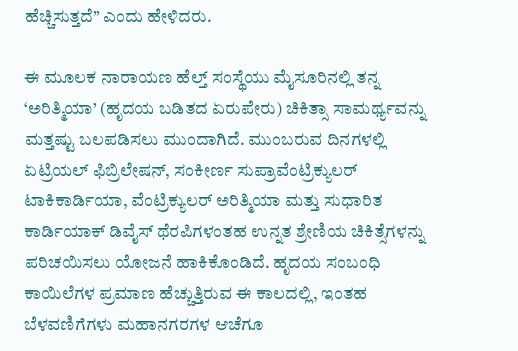ಹೆಚ್ಚಿಸುತ್ತದೆ” ಎಂದು ಹೇಳಿದರು.

ಈ ಮೂಲಕ ನಾರಾಯಣ ಹೆಲ್ತ್ ಸಂಸ್ಥೆಯು ಮೈಸೂರಿನಲ್ಲಿ ತನ್ನ ‘ಅರಿತ್ಮಿಯಾ’ (ಹೃದಯ ಬಡಿತದ ಏರುಪೇರು) ಚಿಕಿತ್ಸಾ ಸಾಮರ್ಥ್ಯವನ್ನು ಮತ್ತಷ್ಟು ಬಲಪಡಿಸಲು ಮುಂದಾಗಿದೆ. ಮುಂಬರುವ ದಿನಗಳಲ್ಲಿ ಏಟ್ರಿಯಲ್ ಫಿಬ್ರಿಲೇಷನ್, ಸಂಕೀರ್ಣ ಸುಪ್ರಾವೆಂಟ್ರಿಕ್ಯುಲರ್ ಟಾಕಿಕಾರ್ಡಿಯಾ, ವೆಂಟ್ರಿಕ್ಯುಲರ್ ಅರಿತ್ಮಿಯಾ ಮತ್ತು ಸುಧಾರಿತ ಕಾರ್ಡಿಯಾಕ್ ಡಿವೈಸ್ ಥೆರಪಿಗಳಂತಹ ಉನ್ನತ ಶ್ರೇಣಿಯ ಚಿಕಿತ್ಸೆಗಳನ್ನು ಪರಿಚಯಿಸಲು ಯೋಜನೆ ಹಾಕಿಕೊಂಡಿದೆ. ಹೃದಯ ಸಂಬಂಧಿ ಕಾಯಿಲೆಗಳ ಪ್ರಮಾಣ ಹೆಚ್ಚುತ್ತಿರುವ ಈ ಕಾಲದಲ್ಲಿ, ಇಂತಹ ಬೆಳವಣಿಗೆಗಳು ಮಹಾನಗರಗಳ ಆಚೆಗೂ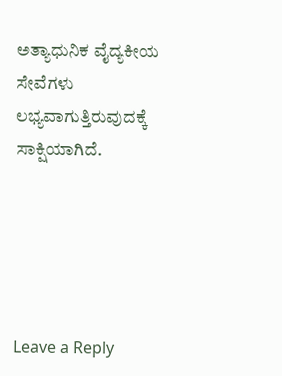ಅತ್ಯಾಧುನಿಕ ವೈದ್ಯಕೀಯ ಸೇವೆಗಳು ಲಭ್ಯವಾಗುತ್ತಿರುವುದಕ್ಕೆ ಸಾಕ್ಷಿಯಾಗಿದೆ.





Leave a Reply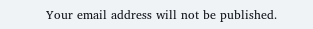Your email address will not be published.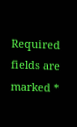Required fields are marked *